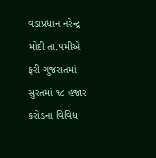વડાપ્રધાન નરેન્દ્ર મોદી તા.૫મીએ ફરી ગુજરાતમાં
સુરતમાં ૧૮ હજાર કરોડના વિવિધ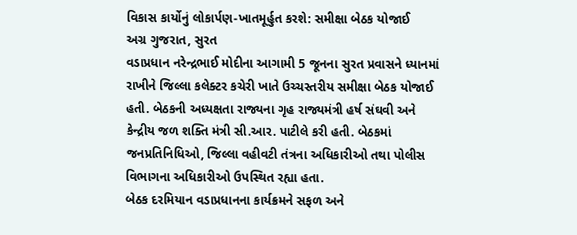વિકાસ કાર્યોનું લોકાર્પણ-ખાતમૂર્હુત કરશે: સમીક્ષા બેઠક યોજાઈ
અગ્ર ગુજરાત, સુરત
વડાપ્રધાન નરેન્દ્રભાઈ મોદીના આગામી 5 જૂનના સુરત પ્રવાસને ધ્યાનમાં રાખીને જિલ્લા કલેક્ટર કચેરી ખાતે ઉચ્ચસ્તરીય સમીક્ષા બેઠક યોજાઈ હતી. બેઠકની અધ્યક્ષતા રાજ્યના ગૃહ રાજ્યમંત્રી હર્ષ સંઘવી અને કેન્દ્રીય જળ શક્તિ મંત્રી સી.આર. પાટીલે કરી હતી. બેઠકમાં જનપ્રતિનિધિઓ, જિલ્લા વહીવટી તંત્રના અધિકારીઓ તથા પોલીસ વિભાગના અધિકારીઓ ઉપસ્થિત રહ્યા હતા.
બેઠક દરમિયાન વડાપ્રધાનના કાર્યક્રમને સફળ અને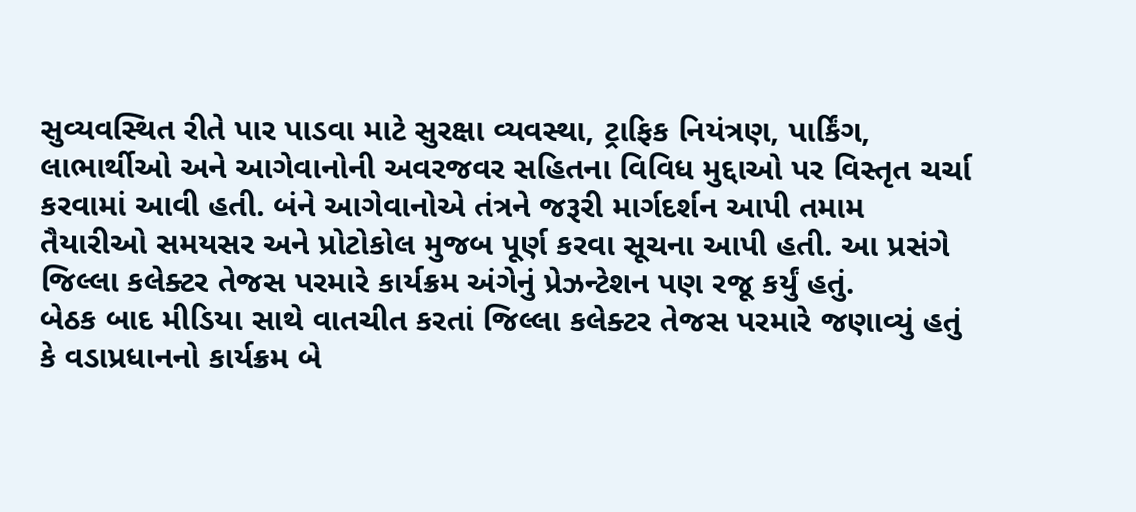સુવ્યવસ્થિત રીતે પાર પાડવા માટે સુરક્ષા વ્યવસ્થા, ટ્રાફિક નિયંત્રણ, પાર્કિંગ, લાભાર્થીઓ અને આગેવાનોની અવરજવર સહિતના વિવિધ મુદ્દાઓ પર વિસ્તૃત ચર્ચા કરવામાં આવી હતી. બંને આગેવાનોએ તંત્રને જરૂરી માર્ગદર્શન આપી તમામ તૈયારીઓ સમયસર અને પ્રોટોકોલ મુજબ પૂર્ણ કરવા સૂચના આપી હતી. આ પ્રસંગે જિલ્લા કલેક્ટર તેજસ પરમારે કાર્યક્રમ અંગેનું પ્રેઝન્ટેશન પણ રજૂ કર્યું હતું.
બેઠક બાદ મીડિયા સાથે વાતચીત કરતાં જિલ્લા કલેક્ટર તેજસ પરમારે જણાવ્યું હતું કે વડાપ્રધાનનો કાર્યક્રમ બે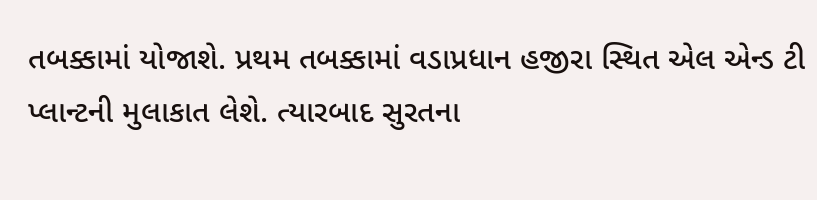તબક્કામાં યોજાશે. પ્રથમ તબક્કામાં વડાપ્રધાન હજીરા સ્થિત એલ એન્ડ ટી પ્લાન્ટની મુલાકાત લેશે. ત્યારબાદ સુરતના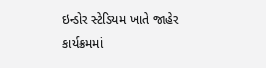ઇન્ડોર સ્ટેડિયમ ખાતે જાહેર કાર્યક્રમમાં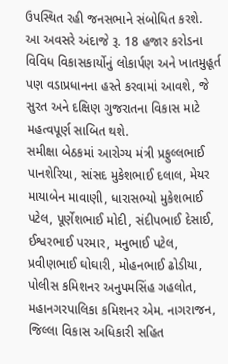ઉપસ્થિત રહી જનસભાને સંબોધિત કરશે.
આ અવસરે અંદાજે રૂ. 18 હજાર કરોડના વિવિધ વિકાસકાર્યોનું લોકાર્પણ અને ખાતમુહૂર્ત પણ વડાપ્રધાનના હસ્તે કરવામાં આવશે, જે સુરત અને દક્ષિણ ગુજરાતના વિકાસ માટે મહત્વપૂર્ણ સાબિત થશે.
સમીક્ષા બેઠકમાં આરોગ્ય મંત્રી પ્રફુલ્લભાઈ પાનશેરિયા, સાંસદ મુકેશભાઈ દલાલ, મેયર માયાબેન માવાણી, ધારાસભ્યો મુકેશભાઈ પટેલ, પૂર્ણેશભાઈ મોદી, સંદીપભાઈ દેસાઈ, ઈશ્વરભાઈ પરમાર, મનુભાઈ પટેલ, પ્રવીણભાઈ ઘોઘારી, મોહનભાઈ ઢોડીયા, પોલીસ કમિશનર અનુપમસિંહ ગહલોત, મહાનગરપાલિકા કમિશનર એમ. નાગરાજન, જિલ્લા વિકાસ અધિકારી સહિત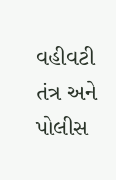વહીવટી તંત્ર અને પોલીસ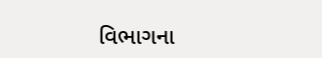વિભાગના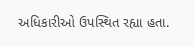અધિકારીઓ ઉપસ્થિત રહ્યા હતા.